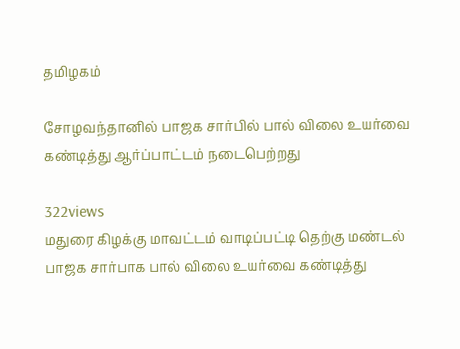தமிழகம்

சோழவந்தானில் பாஜக சார்பில் பால் விலை உயர்வை கண்டித்து ஆர்ப்பாட்டம் நடைபெற்றது

322views
மதுரை கிழக்கு மாவட்டம் வாடிப்பட்டி தெற்கு மண்டல் பாஜக சார்பாக பால் விலை உயர்வை கண்டித்து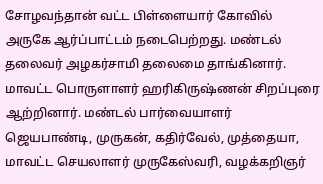சோழவந்தான் வட்ட பிள்ளையார் கோவில் அருகே ஆர்ப்பாட்டம் நடைபெற்றது. மண்டல் தலைவர் அழகர்சாமி தலைமை தாங்கினார்.
மாவட்ட பொருளாளர் ஹரிகிருஷ்ணன் சிறப்புரை ஆற்றினார். மண்டல் பார்வையாளர் ஜெயபாண்டி, முருகன், கதிர்வேல், முத்தையா, மாவட்ட செயலாளர் முருகேஸ்வரி, வழக்கறிஞர்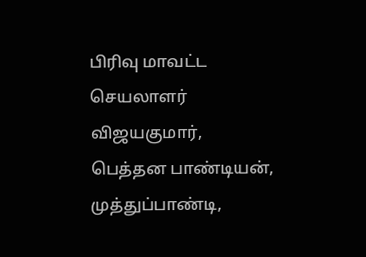பிரிவு மாவட்ட செயலாளர் விஜயகுமார், பெத்தன பாண்டியன், முத்துப்பாண்டி,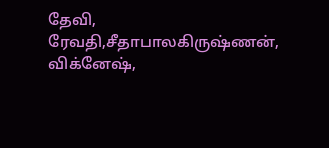தேவி, ரேவதி,சீதாபாலகிருஷ்ணன், விக்னேஷ்,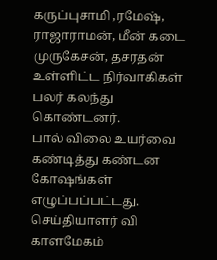கருப்புசாமி ,ரமேஷ், ராஜாராமன், மீன் கடை முருகேசன், தசரதன் உள்ளிட்ட நிர்வாகிகள் பலர் கலந்து கொண்டனர்.
பால் விலை உயர்வை கண்டித்து கண்டன கோஷங்கள் எழுப்பப்பட்டது.
செய்தியாளர் வி காளமேகம்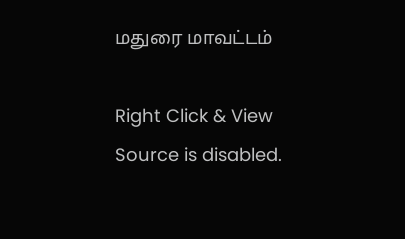மதுரை மாவட்டம்

Right Click & View Source is disabled.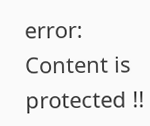error: Content is protected !!